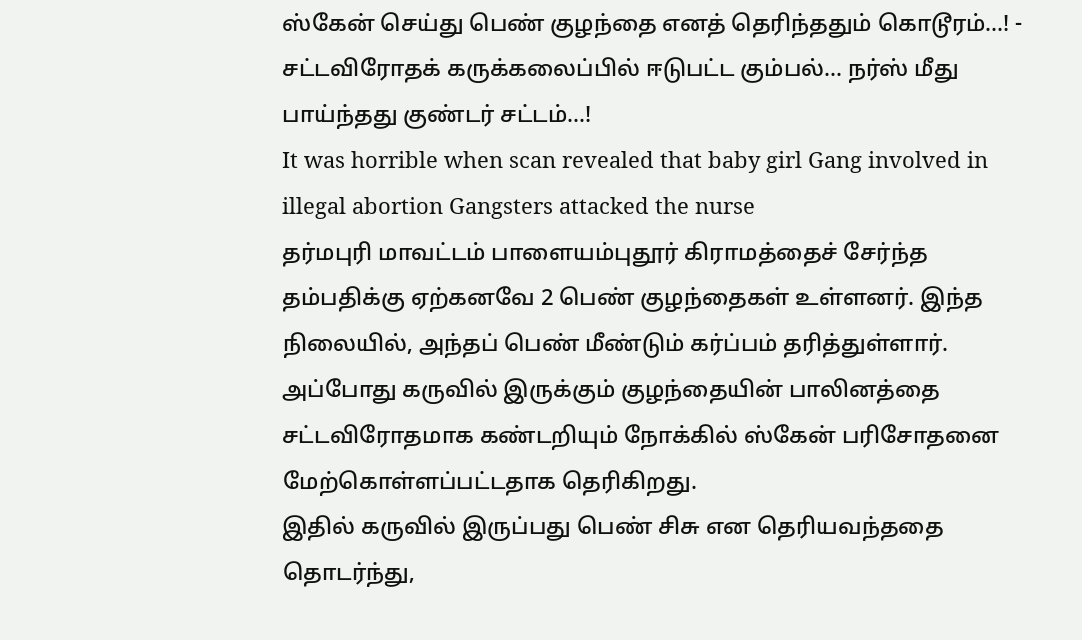ஸ்கேன் செய்து பெண் குழந்தை எனத் தெரிந்ததும் கொடூரம்...! - சட்டவிரோதக் கருக்கலைப்பில் ஈடுபட்ட கும்பல்... நர்ஸ் மீது பாய்ந்தது குண்டர் சட்டம்...!
It was horrible when scan revealed that baby girl Gang involved in illegal abortion Gangsters attacked the nurse
தர்மபுரி மாவட்டம் பாளையம்புதூர் கிராமத்தைச் சேர்ந்த தம்பதிக்கு ஏற்கனவே 2 பெண் குழந்தைகள் உள்ளனர். இந்த நிலையில், அந்தப் பெண் மீண்டும் கர்ப்பம் தரித்துள்ளார். அப்போது கருவில் இருக்கும் குழந்தையின் பாலினத்தை சட்டவிரோதமாக கண்டறியும் நோக்கில் ஸ்கேன் பரிசோதனை மேற்கொள்ளப்பட்டதாக தெரிகிறது.
இதில் கருவில் இருப்பது பெண் சிசு என தெரியவந்ததை தொடர்ந்து,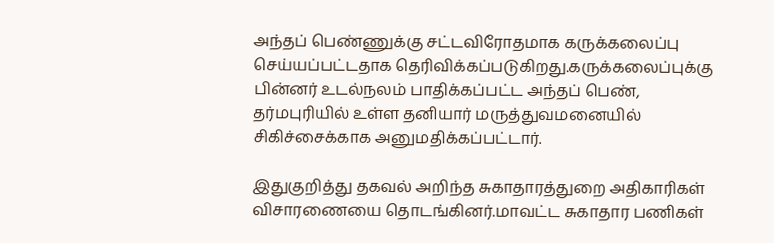அந்தப் பெண்ணுக்கு சட்டவிரோதமாக கருக்கலைப்பு செய்யப்பட்டதாக தெரிவிக்கப்படுகிறது.கருக்கலைப்புக்கு பின்னர் உடல்நலம் பாதிக்கப்பட்ட அந்தப் பெண், தர்மபுரியில் உள்ள தனியார் மருத்துவமனையில் சிகிச்சைக்காக அனுமதிக்கப்பட்டார்.

இதுகுறித்து தகவல் அறிந்த சுகாதாரத்துறை அதிகாரிகள் விசாரணையை தொடங்கினர்.மாவட்ட சுகாதார பணிகள்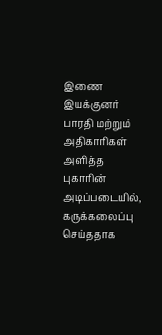இணை இயக்குனர் பாரதி மற்றும் அதிகாரிகள் அளித்த புகாரின் அடிப்படையில், கருக்கலைப்பு செய்ததாக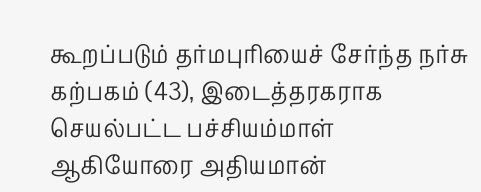கூறப்படும் தர்மபுரியைச் சேர்ந்த நர்சு கற்பகம் (43), இடைத்தரகராக செயல்பட்ட பச்சியம்மாள் ஆகியோரை அதியமான்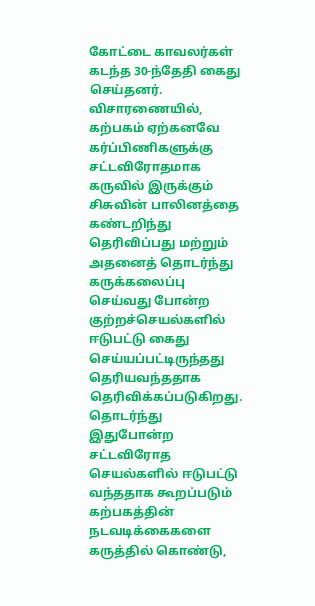கோட்டை காவலர்கள் கடந்த 30-ந்தேதி கைது செய்தனர்.
விசாரணையில், கற்பகம் ஏற்கனவே கர்ப்பிணிகளுக்கு சட்டவிரோதமாக கருவில் இருக்கும் சிசுவின் பாலினத்தை கண்டறிந்து தெரிவிப்பது மற்றும் அதனைத் தொடர்ந்து கருக்கலைப்பு செய்வது போன்ற குற்றச்செயல்களில் ஈடுபட்டு கைது செய்யப்பட்டிருந்தது தெரியவந்ததாக தெரிவிக்கப்படுகிறது.
தொடர்ந்து இதுபோன்ற சட்டவிரோத செயல்களில் ஈடுபட்டு வந்ததாக கூறப்படும் கற்பகத்தின் நடவடிக்கைகளை கருத்தில் கொண்டு,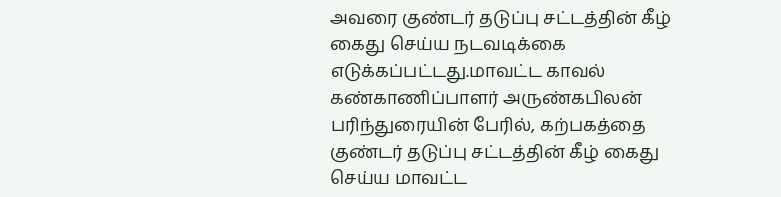அவரை குண்டர் தடுப்பு சட்டத்தின் கீழ் கைது செய்ய நடவடிக்கை எடுக்கப்பட்டது.மாவட்ட காவல் கண்காணிப்பாளர் அருண்கபிலன் பரிந்துரையின் பேரில், கற்பகத்தை குண்டர் தடுப்பு சட்டத்தின் கீழ் கைது செய்ய மாவட்ட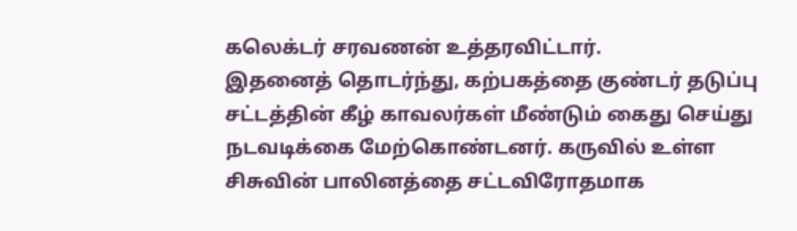கலெக்டர் சரவணன் உத்தரவிட்டார்.
இதனைத் தொடர்ந்து, கற்பகத்தை குண்டர் தடுப்பு சட்டத்தின் கீழ் காவலர்கள் மீண்டும் கைது செய்து நடவடிக்கை மேற்கொண்டனர். கருவில் உள்ள சிசுவின் பாலினத்தை சட்டவிரோதமாக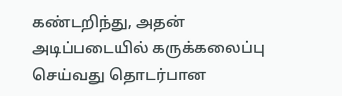கண்டறிந்து, அதன் அடிப்படையில் கருக்கலைப்பு செய்வது தொடர்பான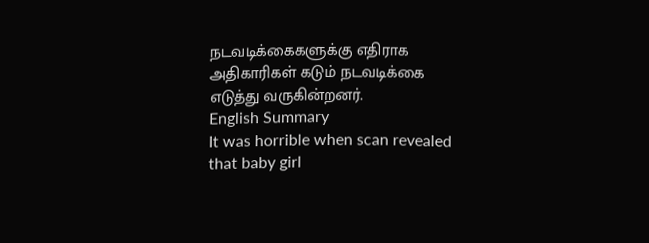நடவடிக்கைகளுக்கு எதிராக அதிகாரிகள் கடும் நடவடிக்கை எடுத்து வருகின்றனர்.
English Summary
It was horrible when scan revealed that baby girl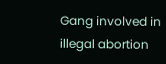Gang involved in illegal abortion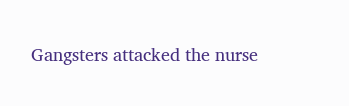Gangsters attacked the nurse